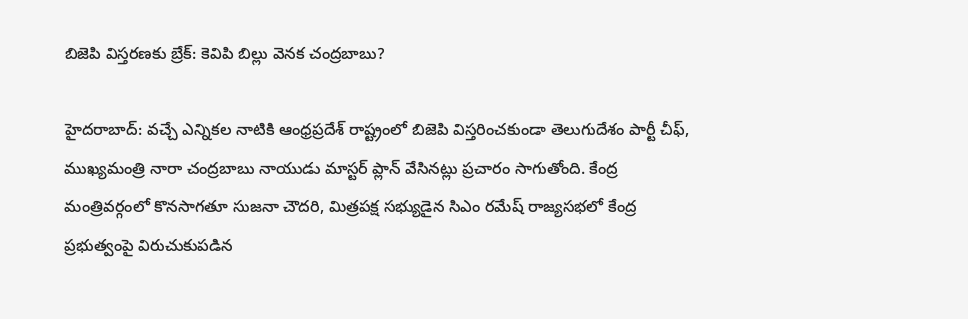బిజెపి విస్తరణకు బ్రేక్: కెవిపి బిల్లు వెనక చంద్రబాబు?

హైదరాబాద్: వచ్చే ఎన్నికల నాటికి ఆంధ్రప్రదేశ్ రాష్ట్రంలో బిజెపి విస్తరించకుండా తెలుగుదేశం పార్టీ చీఫ్, ముఖ్యమంత్రి నారా చంద్రబాబు నాయుడు మాస్టర్ ప్లాన్ వేసినట్లు ప్రచారం సాగుతోంది. కేంద్ర మంత్రివర్గంలో కొనసాగతూ సుజనా చౌదరి, మిత్రపక్ష సభ్యుడైన సిఎం రమేష్ రాజ్యసభలో కేంద్ర ప్రభుత్వంపై విరుచుకుపడిన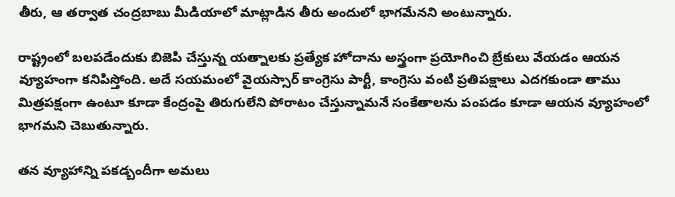తీరు, ఆ తర్వాత చంద్రబాబు మీడియాలో మాట్లాడిన తీరు అందులో భాగమేనని అంటున్నారు.

రాష్ట్రంలో బలపడేందుకు బిజెపి చేస్తున్న యత్నాలకు ప్రత్యేక హోదాను అస్త్రంగా ప్రయోగించి బ్రేకులు వేయడం ఆయన వ్యూహంగా కనిపిస్తోంది. అదే సయమంలో వైయస్సార్ కాంగ్రెసు పార్టీ, కాంగ్రెసు వంటి ప్రతిపక్షాలు ఎదగకుండా తాము మిత్రపక్షంగా ఉంటూ కూడా కేంద్రంపై తిరుగులేని పోరాటం చేస్తున్నామనే సంకేతాలను పంపడం కూడా ఆయన వ్యూహంలో భాగమని చెబుతున్నారు.

తన వ్యూహాన్ని పకడ్బందీగా అమలు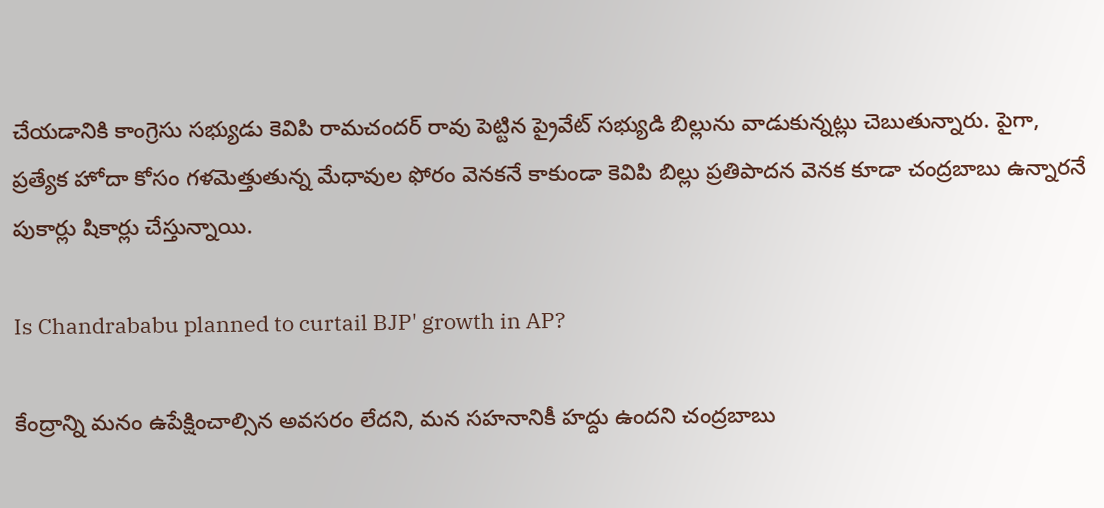చేయడానికి కాంగ్రెసు సభ్యుడు కెవిపి రామచందర్ రావు పెట్టిన ప్రైవేట్ సభ్యుడి బిల్లును వాడుకున్నట్లు చెబుతున్నారు. పైగా, ప్రత్యేక హోదా కోసం గళమెత్తుతున్న మేధావుల ఫోరం వెనకనే కాకుండా కెవిపి బిల్లు ప్రతిపాదన వెనక కూడా చంద్రబాబు ఉన్నారనే పుకార్లు షికార్లు చేస్తున్నాయి.

Is Chandrababu planned to curtail BJP' growth in AP?

కేంద్రాన్ని మనం ఉపేక్షించాల్సిన అవసరం లేదని, మన సహనానికీ హద్దు ఉందని చంద్రబాబు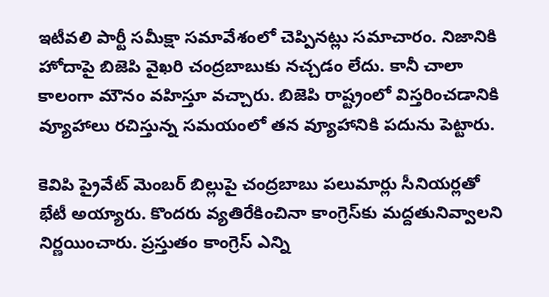ఇటీవలి పార్టీ సమీక్షా సమావేశంలో చెప్పినట్లు సమాచారం. నిజానికి హోదాపై బిజెపి వైఖరి చంద్రబాబుకు నచ్చడం లేదు. కానీ చాలా కాలంగా మౌనం వహిస్తూ వచ్చారు. బిజెపి రాష్ట్రంలో విస్తరించడానికి వ్యూహాలు రచిస్తున్న సమయంలో తన వ్యూహానికి పదును పెట్టారు.

కెవిపి ప్రైవేట్ మెంబర్ బిల్లుపై చంద్రబాబు పలుమార్లు సీనియర్లతో భేటీ అయ్యారు. కొందరు వ్యతిరేకించినా కాంగ్రెస్‌కు మద్దతునివ్వాలని నిర్ణయించారు. ప్రస్తుతం కాంగ్రెస్ ఎన్ని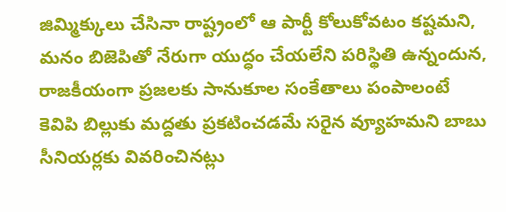జిమ్మిక్కులు చేసినా రాష్ట్రంలో ఆ పార్టీ కోలుకోవటం కష్టమని, మనం బిజెపితో నేరుగా యుద్ధం చేయలేని పరిస్థితి ఉన్నందున, రాజకీయంగా ప్రజలకు సానుకూల సంకేతాలు పంపాలంటే కెవిపి బిల్లుకు మద్దతు ప్రకటించడమే సరైన వ్యూహమని బాబు సీనియర్లకు వివరించినట్లు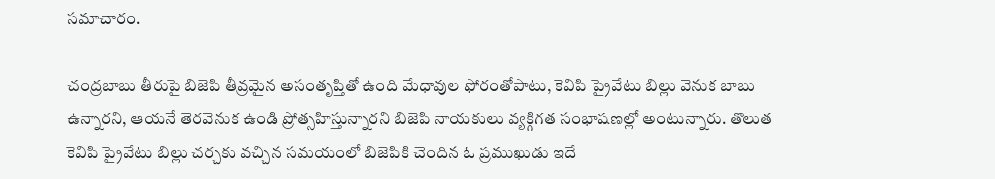సమాచారం.

చంద్రబాబు తీరుపై బిజెపి తీవ్రమైన అసంతృప్తితో ఉంది మేధావుల ఫోరంతోపాటు, కెవిపి ప్రైవేటు బిల్లు వెనుక బాబు ఉన్నారని, ఆయనే తెరవెనుక ఉండి ప్రోత్సహిస్తున్నారని బిజెపి నాయకులు వ్యక్గిగత సంభాషణల్లో అంటున్నారు. తొలుత కెవిపి ప్రైవేటు బిల్లు చర్చకు వచ్చిన సమయంలో బిజెపికి చెందిన ఓ ప్రముఖుడు ఇదే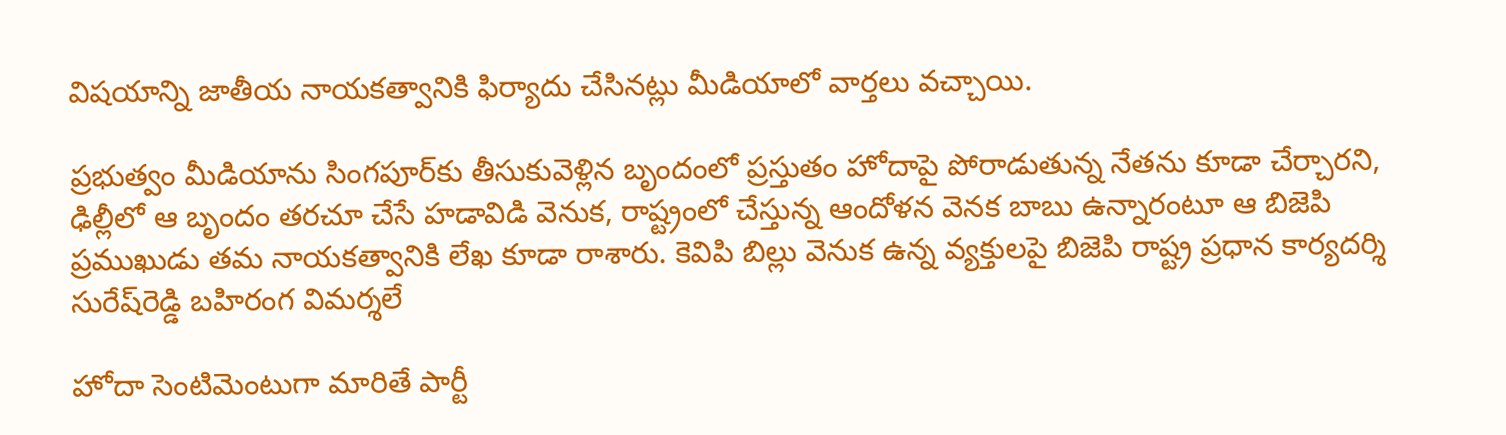విషయాన్ని జాతీయ నాయకత్వానికి ఫిర్యాదు చేసినట్లు మీడియాలో వార్తలు వచ్చాయి.

ప్రభుత్వం మీడియాను సింగపూర్‌కు తీసుకువెళ్లిన బృందంలో ప్రస్తుతం హోదాపై పోరాడుతున్న నేతను కూడా చేర్చారని, ఢిల్లీలో ఆ బృందం తరచూ చేసే హడావిడి వెనుక, రాష్ట్రంలో చేస్తున్న ఆందోళన వెనక బాబు ఉన్నారంటూ ఆ బిజెపి ప్రముఖుడు తమ నాయకత్వానికి లేఖ కూడా రాశారు. కెవిపి బిల్లు వెనుక ఉన్న వ్యక్తులపై బిజెపి రాష్ట్ర ప్రధాన కార్యదర్శి సురేష్‌రెడ్డి బహిరంగ విమర్శలే

హోదా సెంటిమెంటుగా మారితే పార్టీ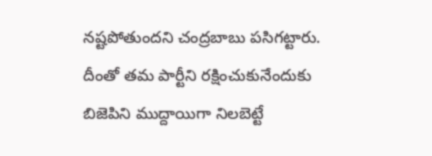నష్టపోతుందని చంద్రబాబు పసిగట్టారు. దీంతో తమ పార్టీని రక్షించుకునేందుకు బిజెపిని ముద్దాయిగా నిలబెట్టే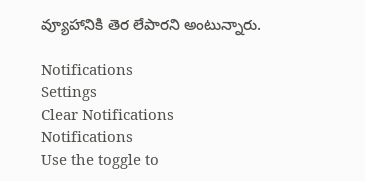వ్యూహానికి తెర లేపారని అంటున్నారు.

Notifications
Settings
Clear Notifications
Notifications
Use the toggle to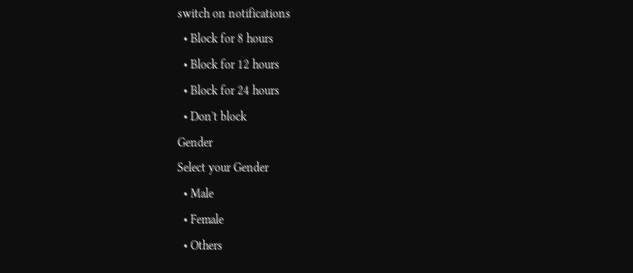switch on notifications
  • Block for 8 hours
  • Block for 12 hours
  • Block for 24 hours
  • Don't block
Gender
Select your Gender
  • Male
  • Female
  • Others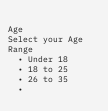Age
Select your Age Range
  • Under 18
  • 18 to 25
  • 26 to 35
  •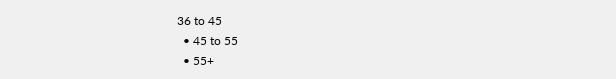36 to 45
  • 45 to 55
  • 55+